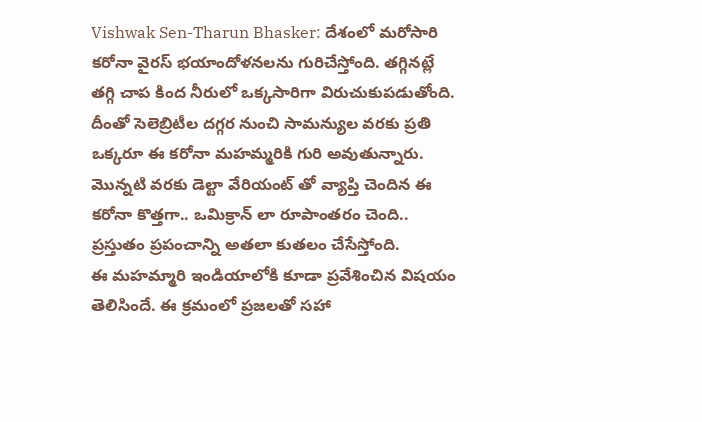Vishwak Sen-Tharun Bhasker: దేశంలో మరోసారి కరోనా వైరస్ భయాందోళనలను గురిచేస్తోంది. తగ్గినట్లే తగ్గి చాప కింద నీరులో ఒక్కసారిగా విరుచుకుపడుతోంది. దీంతో సెలెబ్రిటీల దగ్గర నుంచి సామన్యుల వరకు ప్రతి ఒక్కరూ ఈ కరోనా మహమ్మరికి గురి అవుతున్నారు. మొన్నటి వరకు డెల్టా వేరియంట్ తో వ్యాప్తి చెందిన ఈ కరోనా కొత్తగా.. ఒమిక్రాన్ లా రూపాంతరం చెంది.. ప్రస్తుతం ప్రపంచాన్ని అతలా కుతలం చేసేస్తోంది.
ఈ మహమ్మారి ఇండియాలోకి కూడా ప్రవేశించిన విషయం తెలిసిందే. ఈ క్రమంలో ప్రజలతో సహా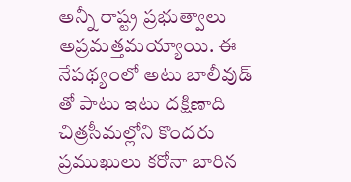అన్నీ రాష్ట్ర ప్రభుత్వాలు అప్రమత్తమయ్యాయి. ఈ నేపథ్యంలో అటు బాలీవుడ్ తో పాటు ఇటు దక్షిణాది చిత్రసీమల్లోని కొందరు ప్రముఖులు కరోనా బారిన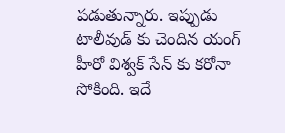పడుతున్నారు. ఇప్పుడు టాలీవుడ్ కు చెందిన యంగ్ హీరో విశ్వక్ సేన్ కు కరోనా సోకింది. ఇదే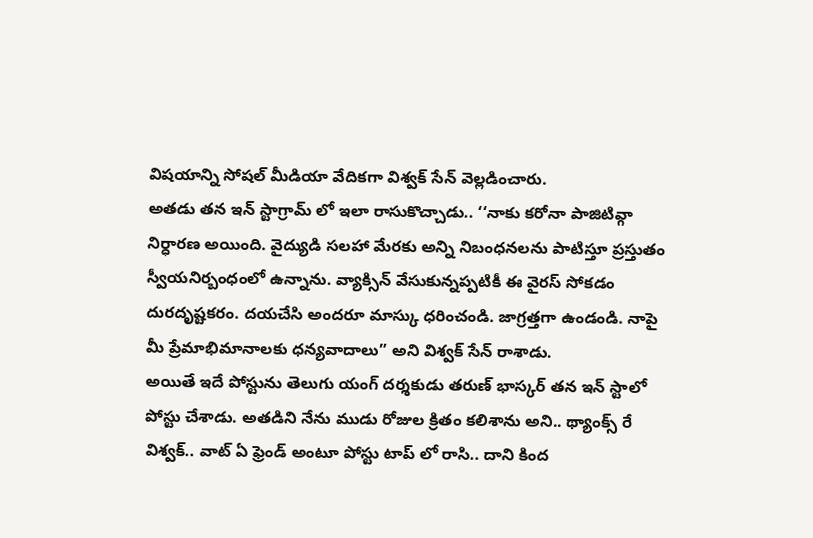విషయాన్ని సోషల్ మీడియా వేదికగా విశ్వక్ సేన్ వెల్లడించారు.
అతడు తన ఇన్ స్టాగ్రామ్ లో ఇలా రాసుకొచ్చాడు.. ‘‘నాకు కరోనా పాజిటివ్గా నిర్ధారణ అయింది. వైద్యుడి సలహా మేరకు అన్ని నిబంధనలను పాటిస్తూ ప్రస్తుతం స్వీయనిర్బంధంలో ఉన్నాను. వ్యాక్సిన్ వేసుకున్నప్పటికీ ఈ వైరస్ సోకడం దురదృష్టకరం. దయచేసి అందరూ మాస్కు ధరించండి. జాగ్రత్తగా ఉండండి. నాపై మీ ప్రేమాభిమానాలకు ధన్యవాదాలు” అని విశ్వక్ సేన్ రాశాడు.
అయితే ఇదే పోస్టును తెలుగు యంగ్ దర్శకుడు తరుణ్ భాస్కర్ తన ఇన్ స్టాలో పోస్టు చేశాడు. అతడిని నేను ముడు రోజుల క్రితం కలిశాను అని.. థ్యాంక్స్ రే విశ్వక్.. వాట్ ఏ ఫ్రెండ్ అంటూ పోస్టు టాప్ లో రాసి.. దాని కింద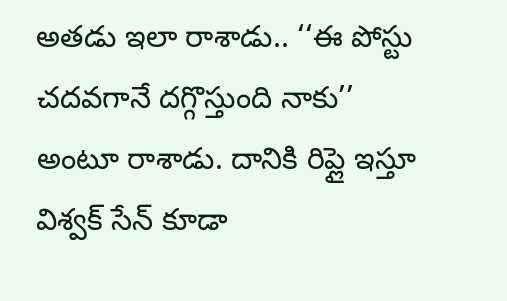అతడు ఇలా రాశాడు.. ‘‘ఈ పోస్టు చదవగానే దగ్గొస్తుంది నాకు’’ అంటూ రాశాడు. దానికి రిప్లై ఇస్తూ విశ్వక్ సేన్ కూడా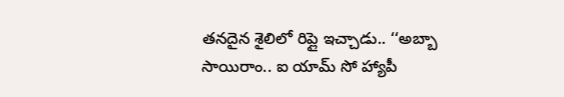తనదైన శైలిలో రిప్లై ఇచ్చాడు.. ‘‘అబ్బా సాయిరాం.. ఐ యామ్ సో హ్యాపీ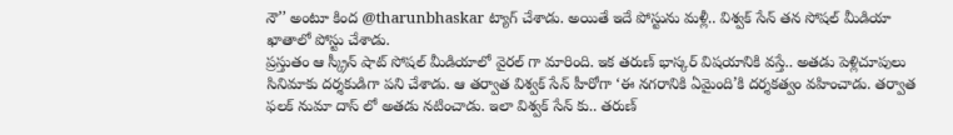నౌ’’ అంటూ కింద @tharunbhaskar ట్యాగ్ చేశాడు. అయితే ఇదే పోస్టును మళ్లీ.. విశ్వక్ సేన్ తన సోషల్ మీడియా ఖాతాలో పోస్టు చేశాడు.
ప్రస్తుతం ఆ స్క్రీన్ షాట్ సోషల్ మీడియాలో వైరల్ గా మారింది. ఇక తరుణ్ భాస్కర్ విషయానికి వస్తే.. అతడు పెళ్లిచూపులు సినిమాకు దర్శకుడిగా పని చేశాడు. ఆ తర్వాత విశ్వక్ సేన్ హీరోగా ‘ఈ నగరానికి ఏమైంది’కి దర్శకత్వం వహించాడు. తర్వాత ఫలక్ నుమా దాస్ లో అతడు నటించాడు. ఇలా విశ్వక్ సేన్ కు.. తరుణ్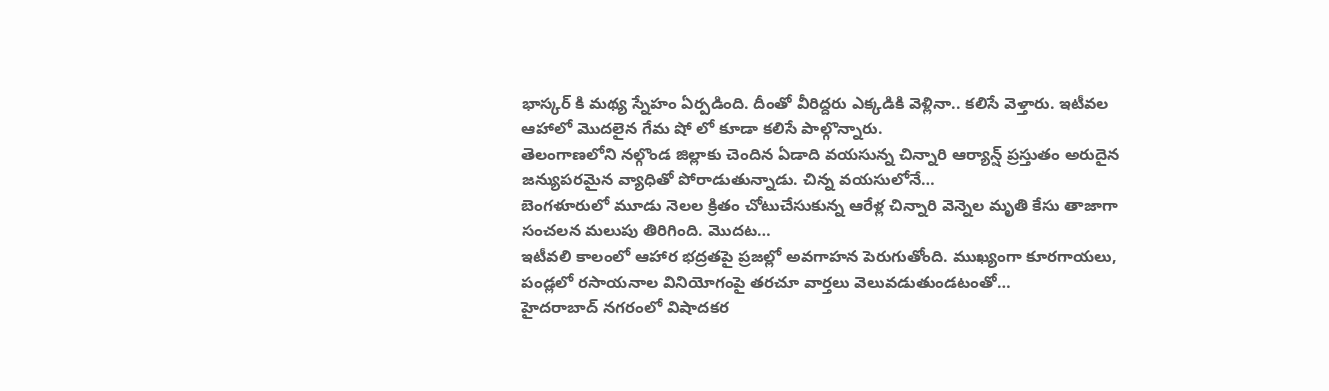భాస్కర్ కి మథ్య స్నేహం ఏర్పడింది. దీంతో వీరిద్దరు ఎక్కడికి వెళ్లినా.. కలిసే వెళ్తారు. ఇటీవల ఆహాలో మొదలైన గేమ షో లో కూడా కలిసే పాల్గొన్నారు.
తెలంగాణలోని నల్గొండ జిల్లాకు చెందిన ఏడాది వయసున్న చిన్నారి ఆర్యాన్ష్ ప్రస్తుతం అరుదైన జన్యుపరమైన వ్యాధితో పోరాడుతున్నాడు. చిన్న వయసులోనే…
బెంగళూరులో మూడు నెలల క్రితం చోటుచేసుకున్న ఆరేళ్ల చిన్నారి వెన్నెల మృతి కేసు తాజాగా సంచలన మలుపు తిరిగింది. మొదట…
ఇటీవలి కాలంలో ఆహార భద్రతపై ప్రజల్లో అవగాహన పెరుగుతోంది. ముఖ్యంగా కూరగాయలు, పండ్లలో రసాయనాల వినియోగంపై తరచూ వార్తలు వెలువడుతుండటంతో…
హైదరాబాద్ నగరంలో విషాదకర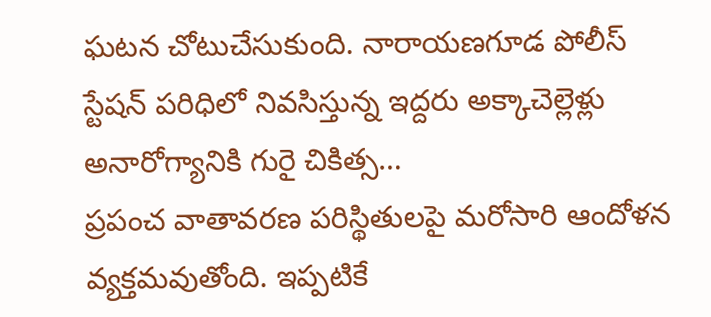ఘటన చోటుచేసుకుంది. నారాయణగూడ పోలీస్ స్టేషన్ పరిధిలో నివసిస్తున్న ఇద్దరు అక్కాచెల్లెళ్లు అనారోగ్యానికి గురై చికిత్స…
ప్రపంచ వాతావరణ పరిస్థితులపై మరోసారి ఆందోళన వ్యక్తమవుతోంది. ఇప్పటికే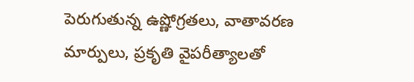పెరుగుతున్న ఉష్ణోగ్రతలు, వాతావరణ మార్పులు, ప్రకృతి వైపరీత్యాలతో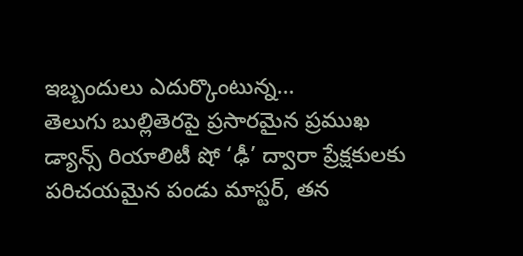ఇబ్బందులు ఎదుర్కొంటున్న…
తెలుగు బుల్లితెరపై ప్రసారమైన ప్రముఖ డ్యాన్స్ రియాలిటీ షో ‘ఢీ’ ద్వారా ప్రేక్షకులకు పరిచయమైన పండు మాస్టర్, తన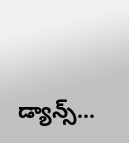డ్యాన్స్…